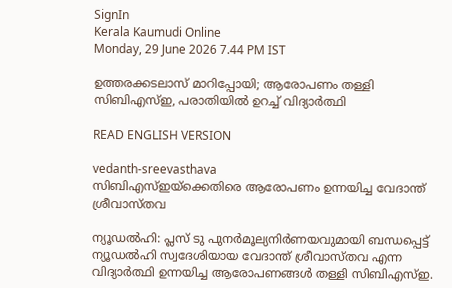SignIn
Kerala Kaumudi Online
Monday, 29 June 2026 7.44 PM IST

ഉത്തരക്കടലാസ് മാറിപ്പോയി; ആരോപണം തള്ളി സിബിഎസ്ഇ, പരാതിയിൽ ഉറച്ച് വിദ്യാർത്ഥി

READ ENGLISH VERSION

vedanth-sreevasthava
സിബിഎസ്‌ഇയ്‌ക്കെതിരെ ആരോപണം ഉന്നയിച്ച വേദാന്ത് ശ്രീവാസ്‌തവ

ന്യൂഡൽഹി: പ്ലസ് ടു പുനർമൂല്യനിർണയവുമായി ബന്ധപ്പെട്ട് ന്യൂഡൽഹി സ്വദേശിയായ വേദാന്ത് ശ്രീവാസ്‌തവ എന്ന വിദ്യാർത്ഥി ഉന്നയിച്ച ആരോപണങ്ങൾ തള്ളി സിബിഎസ്‌ഇ.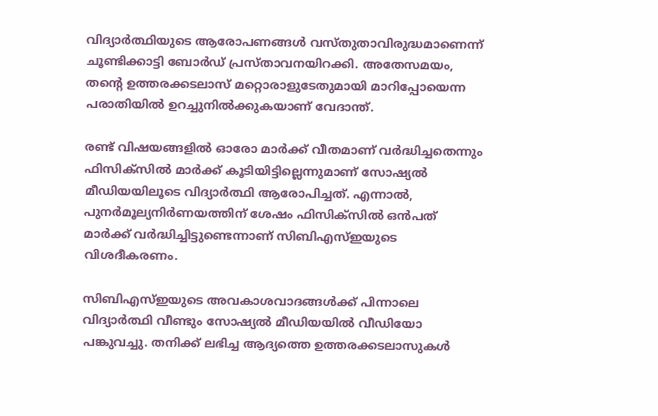വിദ്യാർത്ഥിയുടെ ആരോപണങ്ങൾ വസ്‌തുതാവിരുദ്ധമാണെന്ന് ചൂണ്ടിക്കാട്ടി ബോർഡ് പ്രസ്‌താവനയിറക്കി. അതേസമയം, തന്റെ ഉത്തരക്കടലാസ് മറ്റൊരാളുടേതുമായി മാറിപ്പോയെന്ന പരാതിയിൽ ഉറച്ചുനിൽക്കുകയാണ് വേദാന്ത്.

രണ്ട് വിഷയങ്ങളിൽ ഓരോ മാർക്ക് വീതമാണ് വർദ്ധിച്ചതെന്നും ഫിസിക്‌സിൽ മാർക്ക് കൂടിയിട്ടില്ലെന്നുമാണ് സോഷ്യൽ മീഡിയയിലൂടെ വിദ്യാർത്ഥി ആരോപിച്ചത്. എന്നാൽ, പുനർമൂല്യനിർണയത്തിന് ശേഷം ഫിസിക്‌സിൽ ഒൻപത് മാർക്ക് വർദ്ധിച്ചിട്ടുണ്ടെന്നാണ് സിബിഎസ്‌ഇയുടെ വിശദീകരണം.

സിബിഎസ്‌ഇയുടെ അവകാശവാദങ്ങൾക്ക് പിന്നാലെ വിദ്യാർത്ഥി വീണ്ടും സോഷ്യൽ മീഡിയയിൽ വീ‌ഡിയോ പങ്കുവച്ചു. തനിക്ക് ലഭിച്ച ആദ്യത്തെ ഉത്തരക്കടലാസുകൾ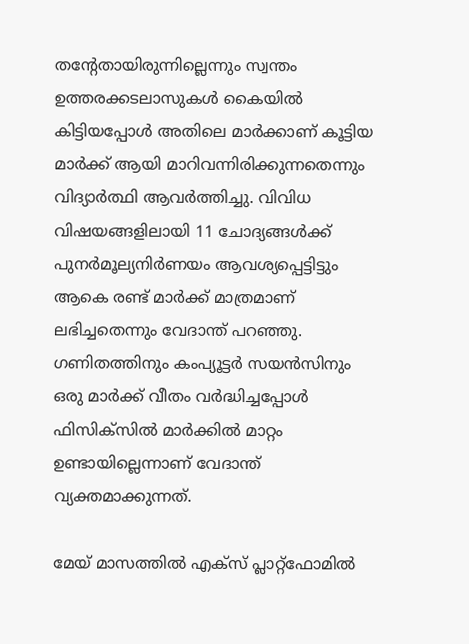തന്റേതായിരുന്നില്ലെന്നും സ്വന്തം ഉത്തരക്കടലാസുകൾ കൈയിൽ കിട്ടിയപ്പോൾ അതിലെ മാർക്കാണ് കൂട്ടിയ മാർക്ക് ആയി മാറിവന്നിരിക്കുന്നതെന്നും വിദ്യാർത്ഥി ആവർത്തിച്ചു. വിവിധ വിഷയങ്ങളിലായി 11 ചോദ്യങ്ങൾക്ക് പുനർമൂല്യനിർണയം ആവശ്യപ്പെട്ടിട്ടും ആകെ രണ്ട് മാർക്ക് മാത്രമാണ് ലഭിച്ചതെന്നും വേദാന്ത് പറഞ്ഞു. ഗണിതത്തിനും കംപ്യൂട്ടർ സയൻസിനും ഒരു മാർക്ക് വീതം വർദ്ധിച്ചപ്പോൾ ഫിസിക്‌സിൽ മാർക്കിൽ മാറ്റം ഉണ്ടായില്ലെന്നാണ് വേദാന്ത് വ്യക്തമാക്കുന്നത്.

മേയ് മാസത്തിൽ എക്‌സ് പ്ലാറ്റ്‌ഫോമിൽ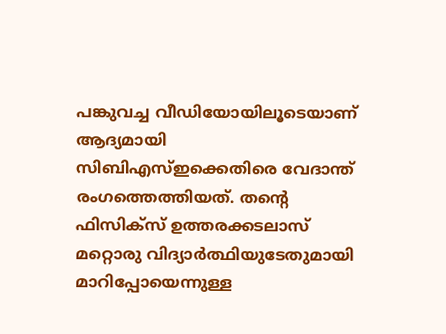പങ്കുവച്ച വീഡിയോയിലൂടെയാണ് ആദ്യമായി സിബിഎസ്‌ഇക്കെതിരെ വേദാന്ത് രംഗത്തെത്തിയത്. തന്റെ ഫിസിക്‌സ് ഉത്തരക്കടലാസ് മറ്റൊരു വിദ്യാർത്ഥിയുടേതുമായി മാറിപ്പോയെന്നുള്ള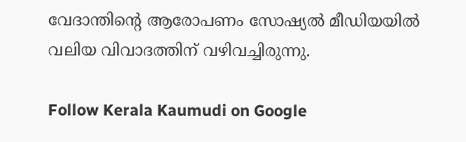വേദാന്തിന്റെ ആരോപണം സോഷ്യൽ മീഡിയയിൽ വലിയ വിവാദത്തിന് വഴിവച്ചിരുന്നു.

Follow Kerala Kaumudi on Google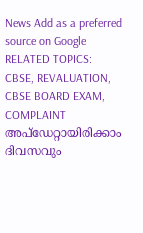News Add as a preferred source on Google
RELATED TOPICS: CBSE, REVALUATION, CBSE BOARD EXAM, COMPLAINT
അപ്ഡേറ്റായിരിക്കാം ദിവസവും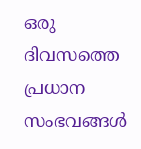ഒരു ദിവസത്തെ പ്രധാന സംഭവങ്ങൾ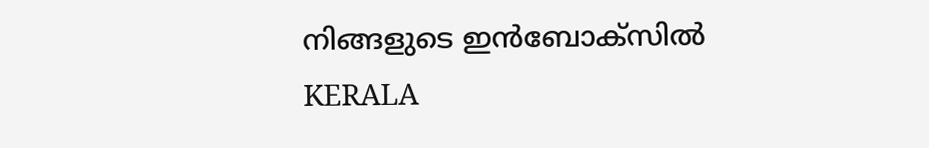നിങ്ങളുടെ ഇൻബോക്സിൽ
KERALA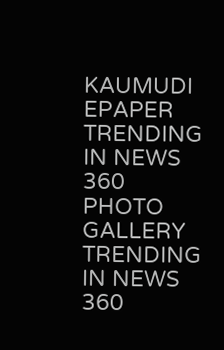KAUMUDI EPAPER
TRENDING IN NEWS 360
PHOTO GALLERY
TRENDING IN NEWS 360